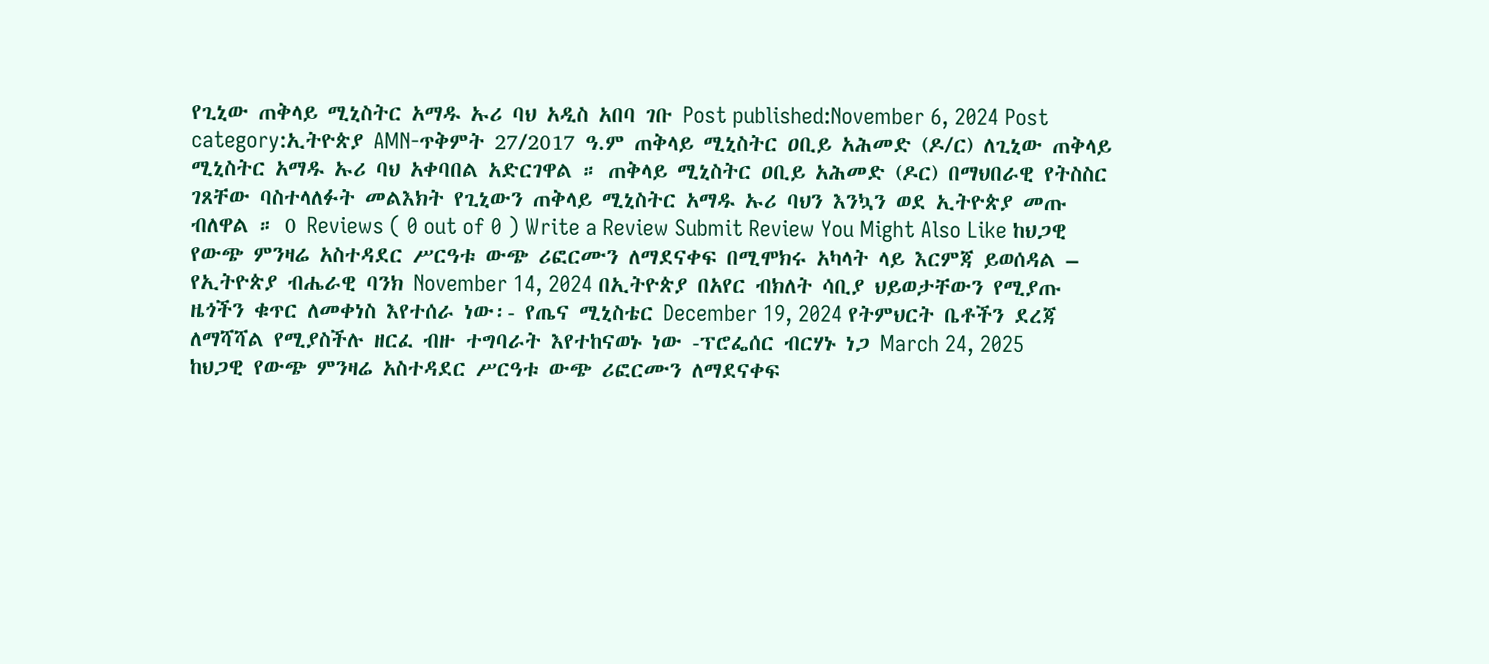የጊኒው ጠቅላይ ሚኒስትር አማዱ ኡሪ ባህ አዲስ አበባ ገቡ Post published:November 6, 2024 Post category:ኢትዮጵያ AMN-ጥቅምት 27/2017 ዓ.ም ጠቅላይ ሚኒስትር ዐቢይ አሕመድ (ዶ/ር) ለጊኒው ጠቅላይ ሚኒስትር አማዱ ኡሪ ባህ አቀባበል አድርገዋል ። ጠቅላይ ሚኒስትር ዐቢይ አሕመድ (ዶር) በማህበራዊ የትስስር ገጸቸው ባስተላለፉት መልእክት የጊኒውን ጠቅላይ ሚኒስትር አማዱ ኡሪ ባህን እንኳን ወደ ኢትዮጵያ መጡ ብለዋል ። 0 Reviews ( 0 out of 0 ) Write a Review Submit Review You Might Also Like ከህጋዊ የውጭ ምንዛሬ አስተዳደር ሥርዓቱ ውጭ ሪፎርሙን ለማደናቀፍ በሚሞክሩ አካላት ላይ እርምጃ ይወሰዳል – የኢትዮጵያ ብሔራዊ ባንክ November 14, 2024 በኢትዮጵያ በአየር ብክለት ሳቢያ ህይወታቸውን የሚያጡ ዜጎችን ቁጥር ለመቀነስ እየተሰራ ነው፡- የጤና ሚኒስቴር December 19, 2024 የትምህርት ቤቶችን ደረጃ ለማሻሻል የሚያስችሉ ዘርፈ ብዙ ተግባራት እየተከናወኑ ነው -ፕሮፌሰር ብርሃኑ ነጋ March 24, 2025
ከህጋዊ የውጭ ምንዛሬ አስተዳደር ሥርዓቱ ውጭ ሪፎርሙን ለማደናቀፍ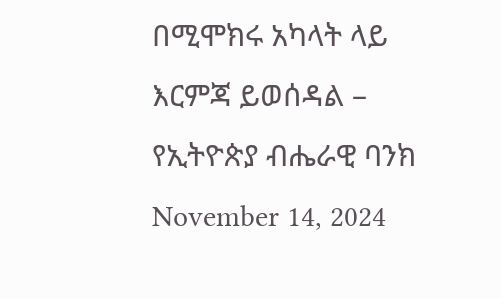በሚሞክሩ አካላት ላይ እርምጃ ይወሰዳል – የኢትዮጵያ ብሔራዊ ባንክ November 14, 2024